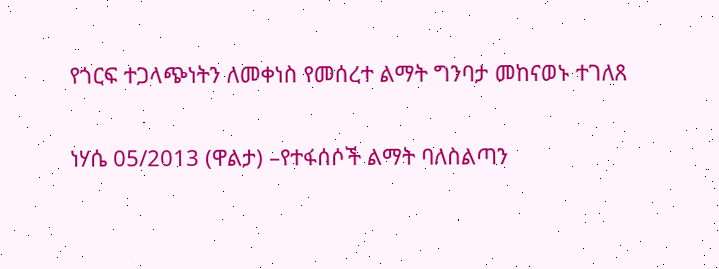የጎርፍ ተጋላጭነትን ለመቀነስ የመሰረተ ልማት ግንባታ መከናወኑ ተገለጸ

ነሃሴ 05/2013 (ዋልታ) –የተፋሰሶች ልማት ባለስልጣን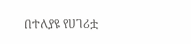በተለያዩ የሀገሪቷ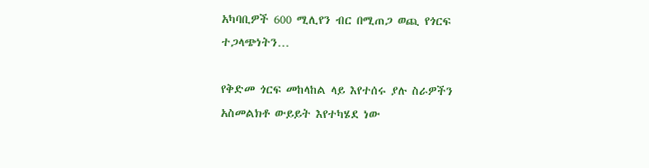አካባቢዎች 600 ሚሊየን ብር በሚጠጋ ወጪ የጎርፍ ተጋላጭነትን…

የቅድመ ጎርፍ መከላከል ላይ እየተሰሩ ያሉ ስራዎችን አስመልክቶ ውይይት እየተካሄደ ነው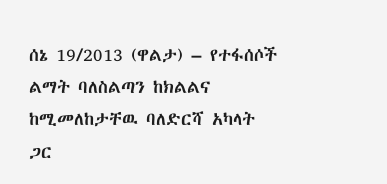ሰኔ 19/2013 (ዋልታ) – የተፋሰሶች ልማት ባለስልጣን ከክልልና ከሚመለከታቸዉ ባለድርሻ አካላት ጋር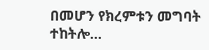በመሆን የክረምቱን መግባት ተከትሎ…